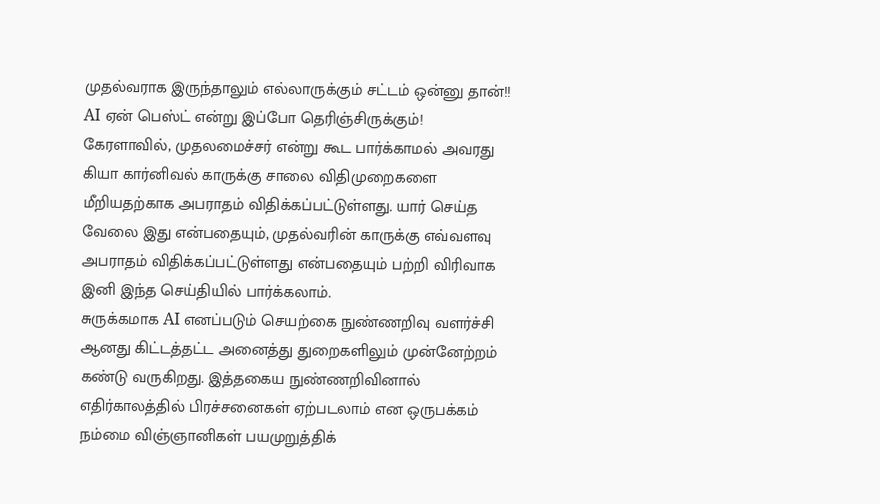முதல்வராக இருந்தாலும் எல்லாருக்கும் சட்டம் ஒன்னு தான்!! AI ஏன் பெஸ்ட் என்று இப்போ தெரிஞ்சிருக்கும்!
கேரளாவில், முதலமைச்சர் என்று கூட பார்க்காமல் அவரது கியா கார்னிவல் காருக்கு சாலை விதிமுறைகளை மீறியதற்காக அபராதம் விதிக்கப்பட்டுள்ளது. யார் செய்த வேலை இது என்பதையும், முதல்வரின் காருக்கு எவ்வளவு அபராதம் விதிக்கப்பட்டுள்ளது என்பதையும் பற்றி விரிவாக இனி இந்த செய்தியில் பார்க்கலாம்.
சுருக்கமாக AI எனப்படும் செயற்கை நுண்ணறிவு வளர்ச்சி ஆனது கிட்டத்தட்ட அனைத்து துறைகளிலும் முன்னேற்றம் கண்டு வருகிறது. இத்தகைய நுண்ணறிவினால் எதிர்காலத்தில் பிரச்சனைகள் ஏற்படலாம் என ஒருபக்கம் நம்மை விஞ்ஞானிகள் பயமுறுத்திக்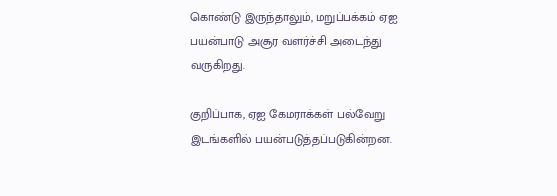கொண்டு இருந்தாலும், மறுப்பக்கம் ஏஐ பயன்பாடு அசூர வளர்ச்சி அடைந்து வருகிறது.

குறிப்பாக, ஏஐ கேமராக்கள் பல்வேறு இடங்களில் பயன்படுத்தப்படுகின்றன.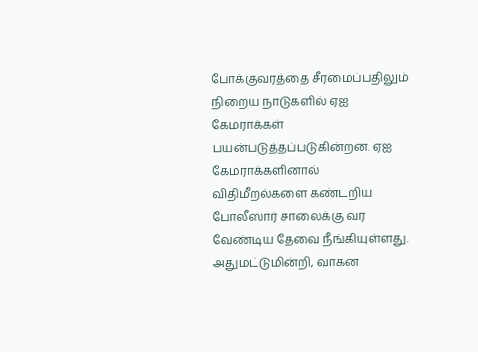போக்குவரத்தை சீரமைப்பதிலும் நிறைய நாடுகளில் ஏஐ கேமராக்கள் பயன்படுத்தப்படுகின்றன. ஏஐ கேமராக்களினால் விதிமீறல்களை கண்டறிய போலீஸார் சாலைக்கு வர வேண்டிய தேவை நீங்கியுள்ளது. அதுமட்டுமின்றி, வாகன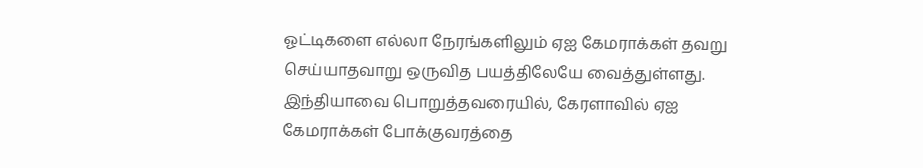ஓட்டிகளை எல்லா நேரங்களிலும் ஏஐ கேமராக்கள் தவறு செய்யாதவாறு ஒருவித பயத்திலேயே வைத்துள்ளது.
இந்தியாவை பொறுத்தவரையில், கேரளாவில் ஏஐ கேமராக்கள் போக்குவரத்தை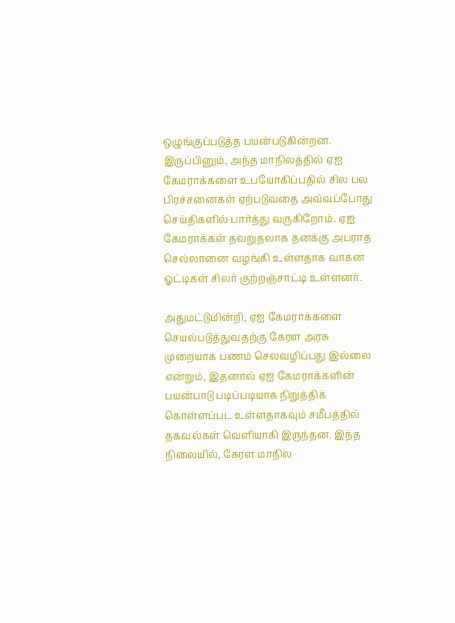ஒழுங்குப்படுத்த பயன்படுகின்றன. இருப்பினும், அந்த மாநிலத்தில் ஏஐ கேமராக்களை உபயோகிப்பதில் சில பல பிரச்சனைகள் ஏற்படுவதை அவ்வப்போது செய்திகளில் பார்த்து வருகிறோம். ஏஐ கேமராக்கள் தவறுதலாக தனக்கு அபராத செல்லானை வழங்கி உள்ளதாக வாகன ஓட்டிகள் சிலர் குற்றஞ்சாட்டி உள்ளனர்.

அதுமட்டுமின்றி, ஏஐ கேமராக்களை செயல்படுத்துவதற்கு கேரள அரசு முறையாக பணம் செலவழிப்பது இல்லை என்றும், இதனால் ஏஐ கேமராக்களின் பயன்பாடு படிப்படியாக நிறுத்திக் கொள்ளப்பட உள்ளதாகவும் சமீபத்தில் தகவல்கள் வெளியாகி இருந்தன. இந்த நிலையில், கேரள மாநில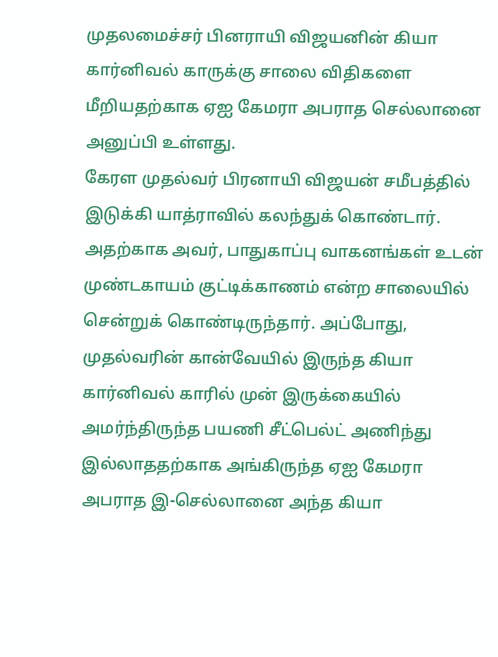முதலமைச்சர் பினராயி விஜயனின் கியா கார்னிவல் காருக்கு சாலை விதிகளை மீறியதற்காக ஏஐ கேமரா அபராத செல்லானை அனுப்பி உள்ளது.
கேரள முதல்வர் பிரனாயி விஜயன் சமீபத்தில் இடுக்கி யாத்ராவில் கலந்துக் கொண்டார். அதற்காக அவர், பாதுகாப்பு வாகனங்கள் உடன் முண்டகாயம் குட்டிக்காணம் என்ற சாலையில் சென்றுக் கொண்டிருந்தார். அப்போது, முதல்வரின் கான்வேயில் இருந்த கியா கார்னிவல் காரில் முன் இருக்கையில் அமர்ந்திருந்த பயணி சீட்பெல்ட் அணிந்து இல்லாததற்காக அங்கிருந்த ஏஐ கேமரா அபராத இ-செல்லானை அந்த கியா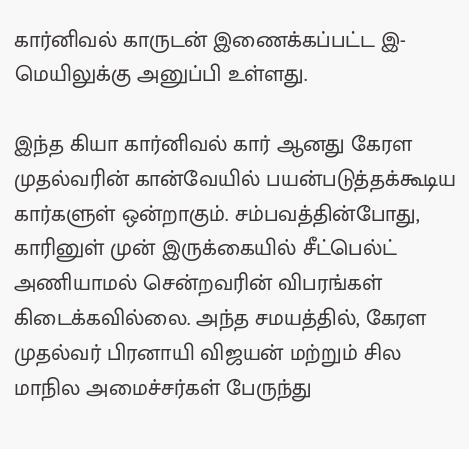கார்னிவல் காருடன் இணைக்கப்பட்ட இ-மெயிலுக்கு அனுப்பி உள்ளது.

இந்த கியா கார்னிவல் கார் ஆனது கேரள முதல்வரின் கான்வேயில் பயன்படுத்தக்கூடிய கார்களுள் ஒன்றாகும். சம்பவத்தின்போது, காரினுள் முன் இருக்கையில் சீட்பெல்ட் அணியாமல் சென்றவரின் விபரங்கள் கிடைக்கவில்லை. அந்த சமயத்தில், கேரள முதல்வர் பிரனாயி விஜயன் மற்றும் சில மாநில அமைச்சர்கள் பேருந்து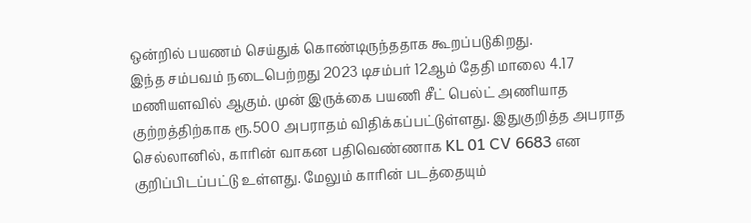ஒன்றில் பயணம் செய்துக் கொண்டிருந்ததாக கூறப்படுகிறது.
இந்த சம்பவம் நடைபெற்றது 2023 டிசம்பர் 12ஆம் தேதி மாலை 4.17 மணியளவில் ஆகும். முன் இருக்கை பயணி சீட் பெல்ட் அணியாத குற்றத்திற்காக ரூ.500 அபராதம் விதிக்கப்பட்டுள்ளது. இதுகுறித்த அபராத செல்லானில், காரின் வாகன பதிவெண்ணாக KL 01 CV 6683 என குறிப்பிடப்பட்டு உள்ளது. மேலும் காரின் படத்தையும்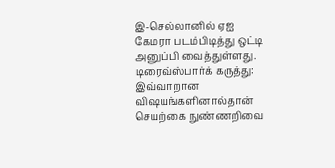இ-செல்லானில் ஏஐ கேமரா படம்பிடித்து ஒட்டி அனுப்பி வைத்துள்ளது.
டிரைவ்ஸ்பார்க் கருத்து: இவ்வாறான விஷயங்களினால்தான் செயற்கை நுண்ணறிவை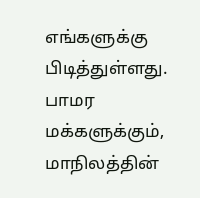எங்களுக்கு பிடித்துள்ளது. பாமர மக்களுக்கும், மாநிலத்தின்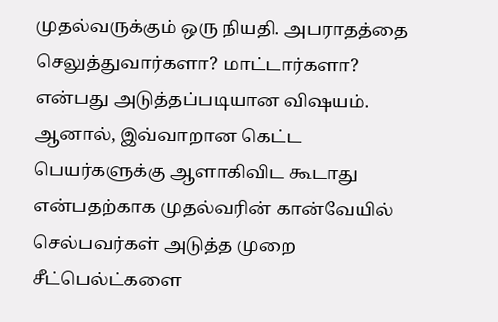முதல்வருக்கும் ஒரு நியதி. அபராதத்தை செலுத்துவார்களா? மாட்டார்களா? என்பது அடுத்தப்படியான விஷயம். ஆனால், இவ்வாறான கெட்ட பெயர்களுக்கு ஆளாகிவிட கூடாது என்பதற்காக முதல்வரின் கான்வேயில் செல்பவர்கள் அடுத்த முறை சீட்பெல்ட்களை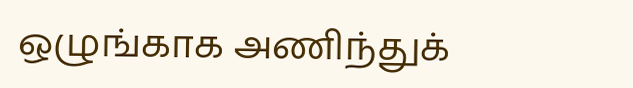ஒழுங்காக அணிந்துக்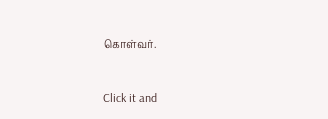கொள்வர்.


Click it and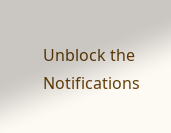Unblock the Notifications